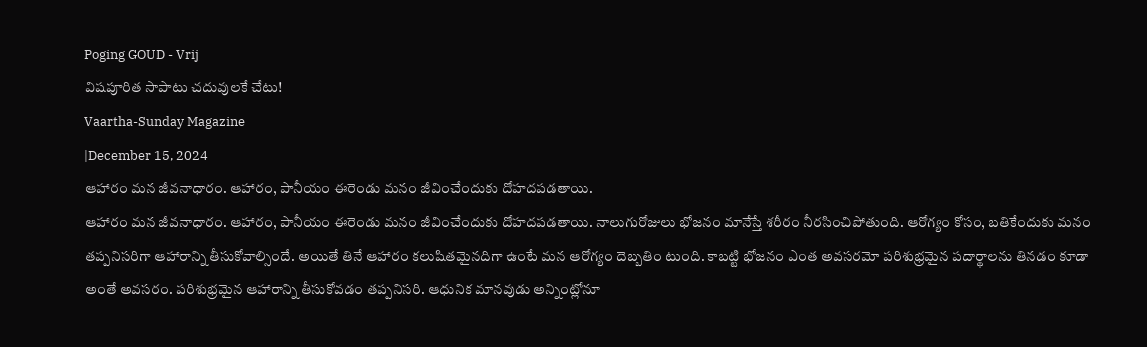Poging GOUD - Vrij
విషపూరిత సాపాటు చదువులకే చేటు!
Vaartha-Sunday Magazine
|December 15, 2024
ఆహారం మన జీవనాధారం. ఆహారం, పానీయం ఈరెండు మనం జీవించేందుకు దోహదపడతాయి.
ఆహారం మన జీవనాధారం. ఆహారం, పానీయం ఈరెండు మనం జీవించేందుకు దోహదపడతాయి. నాలుగురోజులు భోజనం మానేస్తే శరీరం నీరసించిపోతుంది. ఆరోగ్యం కోసం, బతికేందుకు మనం తప్పనిసరిగా ఆహారాన్ని తీసుకోవాల్సిందే. అయితే తినే ఆహారం కలుషితమైనదిగా ఉంటే మన ఆరోగ్యం దెబ్బతిం టుంది. కాబట్టి భోజనం ఎంత అవసరమో పరిశుభ్రమైన పదార్థాలను తినడం కూడా అంతే అవసరం. పరిశుభ్రమైన ఆహారాన్ని తీసుకోవడం తప్పనిసరి. ఆధునిక మానవుడు అన్నింట్లోనూ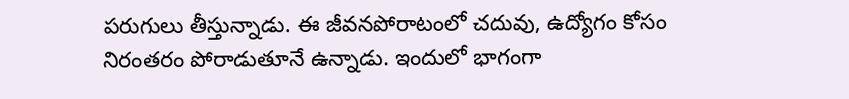పరుగులు తీస్తున్నాడు. ఈ జీవనపోరాటంలో చదువు, ఉద్యోగం కోసం నిరంతరం పోరాడుతూనే ఉన్నాడు. ఇందులో భాగంగా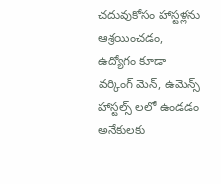చదువుకోసం హాస్టళ్లను ఆశ్రయించడం, ఉద్యోగం కూడా వర్కింగ్ మెన్, ఉమెన్స్ హాస్టల్స్ లలో ఉండడం అనేకులకు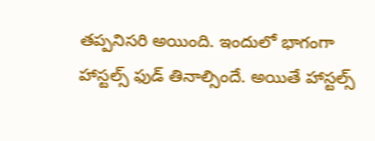తప్పనిసరి అయింది. ఇందులో భాగంగా హాస్టల్స్ ఫుడ్ తినాల్సిందే. అయితే హాస్టల్స్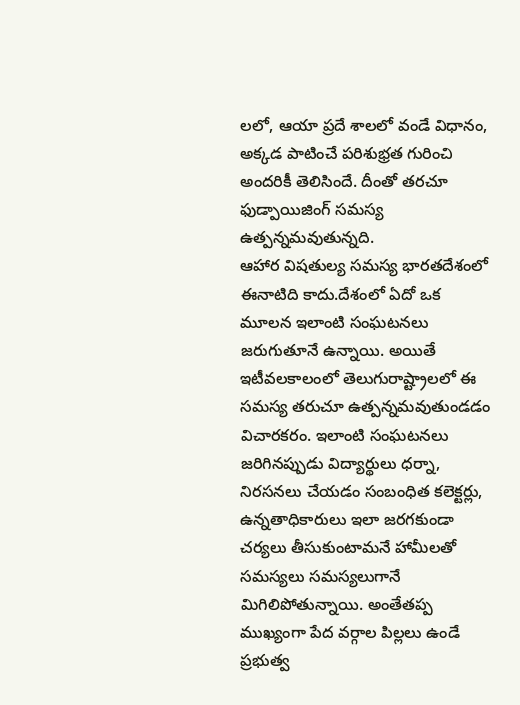లలో, ఆయా ప్రదే శాలలో వండే విధానం, అక్కడ పాటించే పరిశుభ్రత గురించి అందరికీ తెలిసిందే. దీంతో తరచూ ఫుడ్పాయిజింగ్ సమస్య ఉత్పన్నమవుతున్నది.
ఆహార విషతుల్య సమస్య భారతదేశంలో ఈనాటిది కాదు.దేశంలో ఏదో ఒక మూలన ఇలాంటి సంఘటనలు జరుగుతూనే ఉన్నాయి. అయితే ఇటీవలకాలంలో తెలుగురాష్ట్రాలలో ఈ సమస్య తరుచూ ఉత్పన్నమవుతుండడం విచారకరం. ఇలాంటి సంఘటనలు జరిగినప్పుడు విద్యార్థులు ధర్నా, నిరసనలు చేయడం సంబంధిత కలెక్టర్లు, ఉన్నతాధికారులు ఇలా జరగకుండా చర్యలు తీసుకుంటామనే హామీలతో సమస్యలు సమస్యలుగానే మిగిలిపోతున్నాయి. అంతేతప్ప ముఖ్యంగా పేద వర్గాల పిల్లలు ఉండే ప్రభుత్వ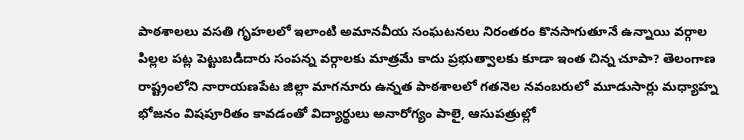పాఠశాలలు వసతి గృహలలో ఇలాంటి అమానవీయ సంఘటనలు నిరంతరం కొనసాగుతూనే ఉన్నాయి వర్గాల పిల్లల పట్ల పెట్టుబడిదారు సంపన్న వర్గాలకు మాత్రమే కాదు ప్రభుత్వాలకు కూడా ఇంత చిన్న చూపా? తెలంగాణ రాష్ట్రంలోని నారాయణపేట జిల్లా మాగనూరు ఉన్నత పాఠశాలలో గతనెల నవంబరులో మూడుసార్లు మధ్యాహ్న భోజనం విషపూరితం కావడంతో విద్యార్థులు అనారోగ్యం పాలై, ఆసుపత్రుల్లో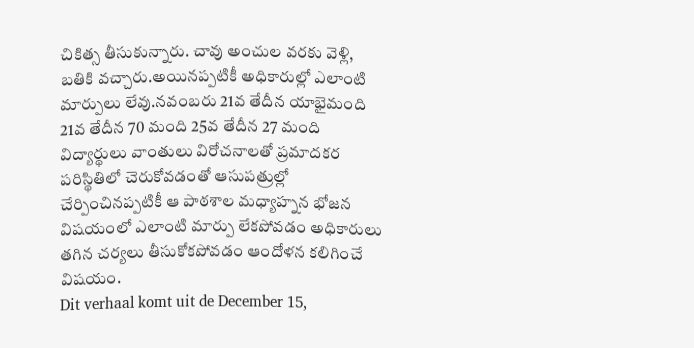చికిత్స తీసుకున్నారు. చావు అంచుల వరకు వెళ్లి, బతికి వచ్చారు.అయినప్పటికీ అధికారుల్లో ఎలాంటి మార్పులు లేవు.నవంబరు 21వ తేదీన యాభైమంది 21వ తేదీన 70 మంది 25వ తేదీన 27 మంది విద్యార్థులు వాంతులు విరోచనాలతో ప్రమాదకర పరిస్థితిలో చెరుకోవడంతో ఆసుపత్రుల్లో చేర్పించినప్పటికీ ఆ పాఠశాల మధ్యాహ్నన భోజన విషయంలో ఎలాంటి మార్పు లేకపోవడం అధికారులు తగిన చర్యలు తీసుకోకపోవడం ఆందోళన కలిగించే విషయం.
Dit verhaal komt uit de December 15,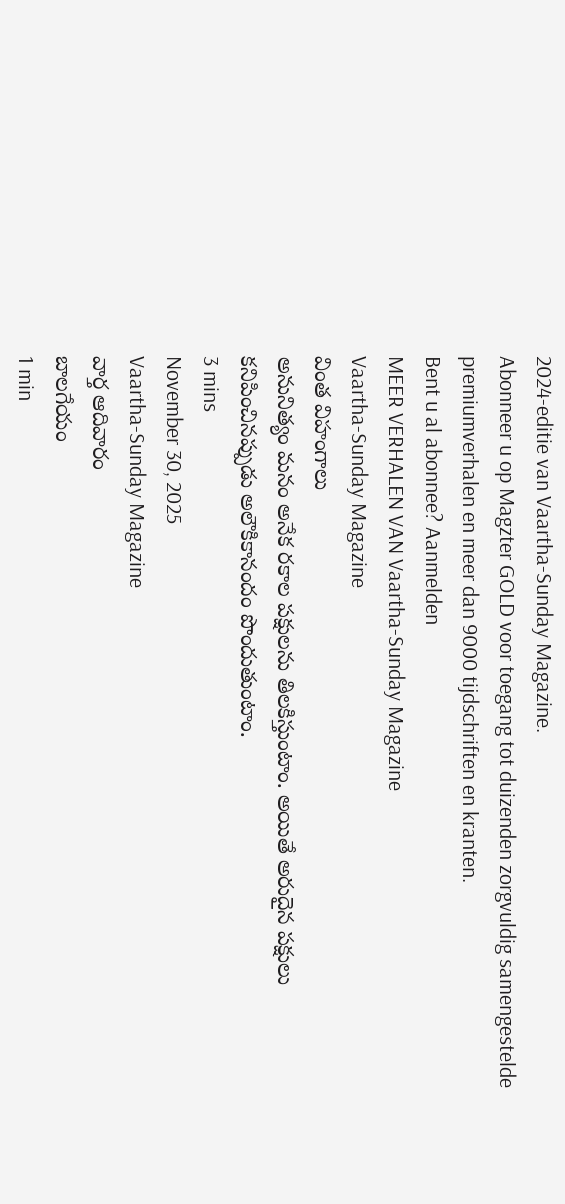2024-editie van Vaartha-Sunday Magazine.
Abonneer u op Magzter GOLD voor toegang tot duizenden zorgvuldig samengestelde premiumverhalen en meer dan 9000 tijdschriften en kranten.
Bent u al abonnee? Aanmelden
MEER VERHALEN VAN Vaartha-Sunday Magazine
Vaartha-Sunday Magazine
వింత విహంగాలు
అనునిత్యం మనం అనేక రకాల పక్షులను తిలకిస్తుంటాం. అయితే అరుదైన పక్షులు కనిపించినప్పుడు అలౌకికానందం పొందుతుంటాం.
3 mins
November 30, 2025
Vaartha-Sunday Magazine
వార్త ఆదివారం
బాలగేయం
1 min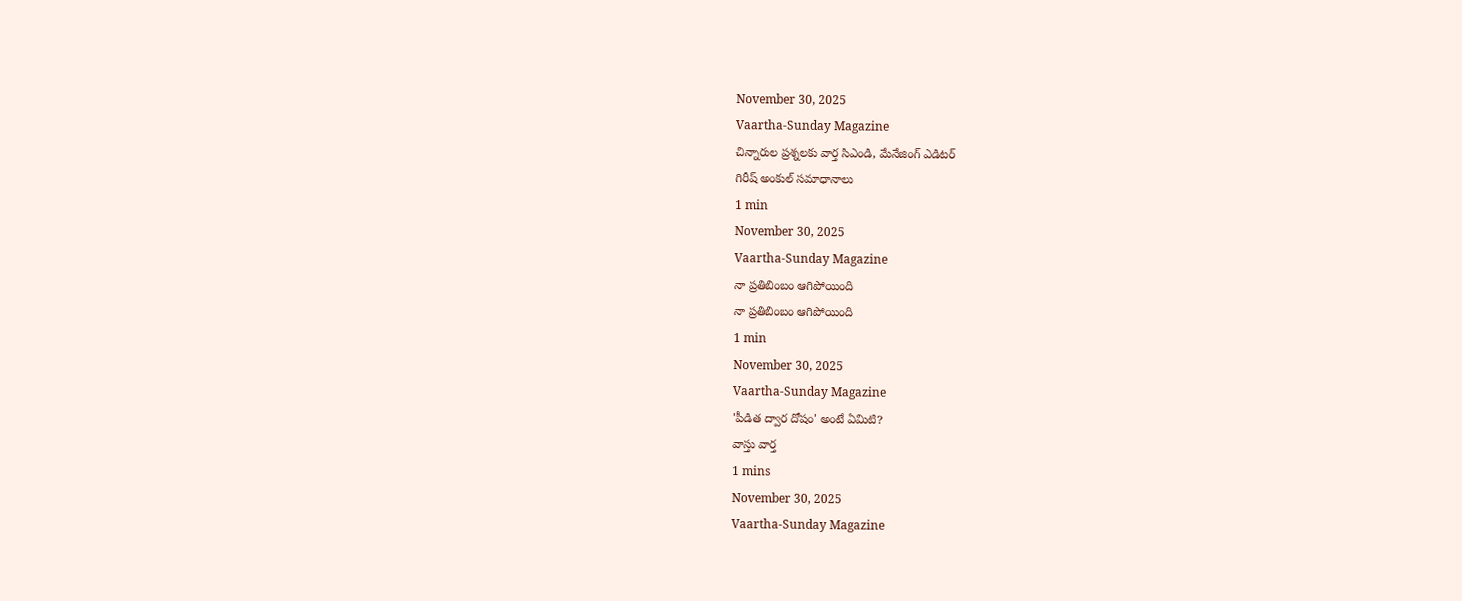November 30, 2025
Vaartha-Sunday Magazine
చిన్నారుల ప్రశ్నలకు వార్త సిఎండి, మేనేజింగ్ ఎడిటర్
గిరీష్ అంకుల్ సమాధానాలు
1 min
November 30, 2025
Vaartha-Sunday Magazine
నా ప్రతిబింబం ఆగిపోయింది
నా ప్రతిబింబం ఆగిపోయింది
1 min
November 30, 2025
Vaartha-Sunday Magazine
'పీడిత ద్వార దోషం' అంటే ఏమిటి?
వాస్తు వార్త
1 mins
November 30, 2025
Vaartha-Sunday Magazine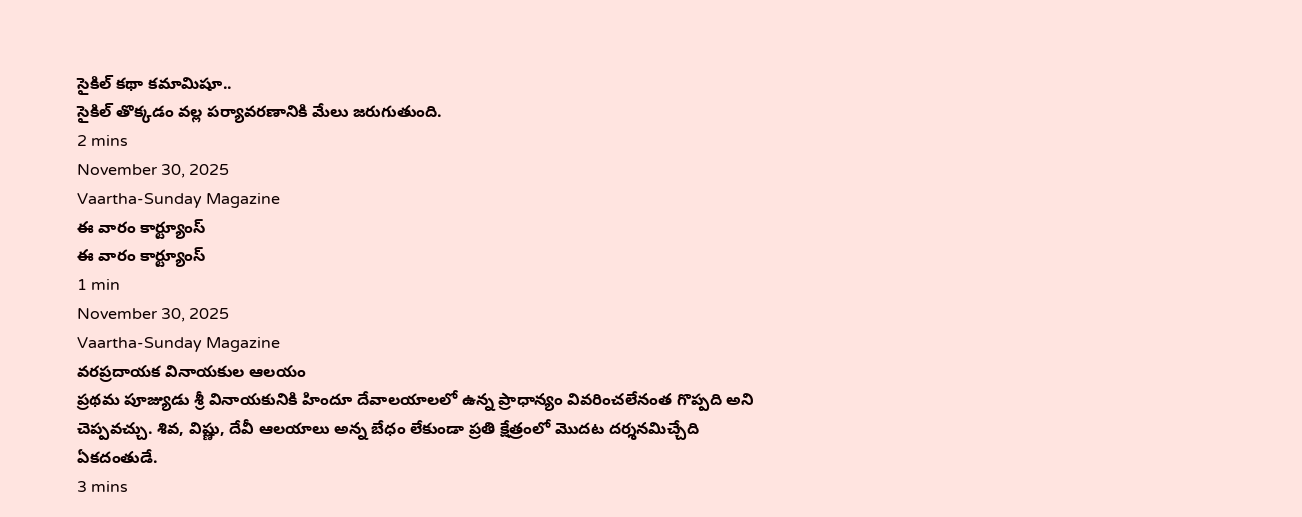సైకిల్ కథా కమామిషూ..
సైకిల్ తొక్కడం వల్ల పర్యావరణానికి మేలు జరుగుతుంది.
2 mins
November 30, 2025
Vaartha-Sunday Magazine
ఈ వారం కార్ట్యూంస్
ఈ వారం కార్ట్యూంస్
1 min
November 30, 2025
Vaartha-Sunday Magazine
వరప్రదాయక వినాయకుల ఆలయం
ప్రథమ పూజ్యుడు శ్రీ వినాయకునికి హిందూ దేవాలయాలలో ఉన్న ప్రాధాన్యం వివరించలేనంత గొప్పది అని చెప్పవచ్చు. శివ, విష్ణు, దేవీ ఆలయాలు అన్న బేధం లేకుండా ప్రతి క్షేత్రంలో మొదట దర్శనమిచ్చేది ఏకదంతుడే.
3 mins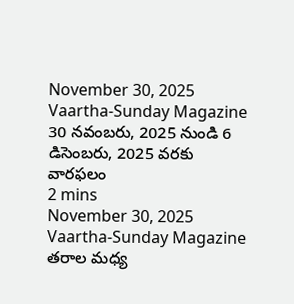November 30, 2025
Vaartha-Sunday Magazine
30 నవంబరు, 2025 నుండి 6 డిసెంబరు, 2025 వరకు
వారఫలం
2 mins
November 30, 2025
Vaartha-Sunday Magazine
తరాల మధ్య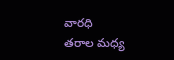వారధి
తరాల మధ్య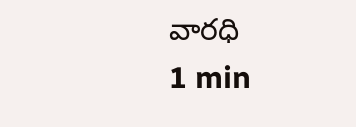వారధి
1 min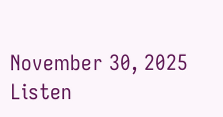November 30, 2025
Listen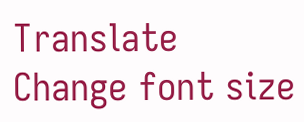Translate
Change font size